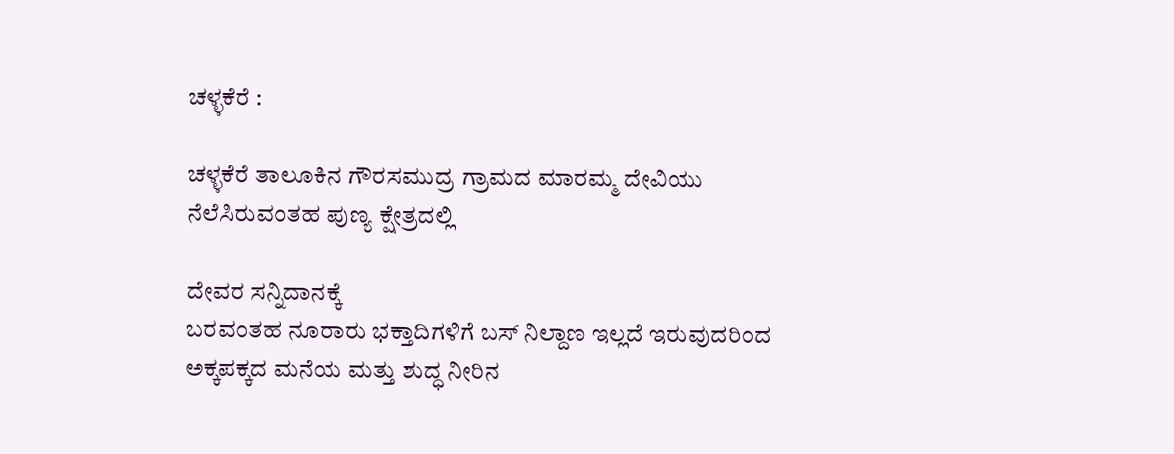ಚಳ್ಳಕೆರೆ :

ಚಳ್ಳಕೆರೆ ತಾಲೂಕಿನ ಗೌರಸಮುದ್ರ ಗ್ರಾಮದ ಮಾರಮ್ಮ ದೇವಿಯು ನೆಲೆಸಿರುವಂತಹ ಪುಣ್ಯ ಕ್ಷೇತ್ರದಲ್ಲಿ

ದೇವರ ಸನ್ನಿದಾನಕ್ಕೆ
ಬರವಂತಹ ನೂರಾರು ಭಕ್ತಾದಿಗಳಿಗೆ ಬಸ್ ನಿಲ್ದಾಣ ಇಲ್ಲದೆ ಇರುವುದರಿಂದ ಅಕ್ಕಪಕ್ಕದ ಮನೆಯ ಮತ್ತು ಶುದ್ಧ ನೀರಿನ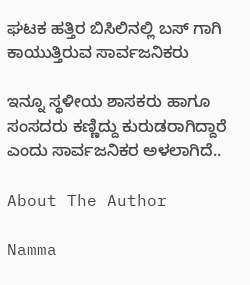ಘಟಕ ಹತ್ತಿರ ಬಿಸಿಲಿನಲ್ಲಿ ಬಸ್ ಗಾಗಿ ಕಾಯುತ್ತಿರುವ ಸಾರ್ವಜನಿಕರು

ಇನ್ನೂ ಸ್ಥಳೀಯ ಶಾಸಕರು ಹಾಗೂ ಸಂಸದರು ಕಣ್ಣಿದ್ದು ಕುರುಡರಾಗಿದ್ದಾರೆ ಎಂದು ಸಾರ್ವಜನಿಕರ ಅಳಲಾಗಿದೆ..

About The Author

Namma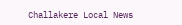Challakere Local News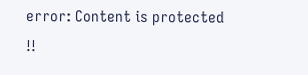error: Content is protected !!